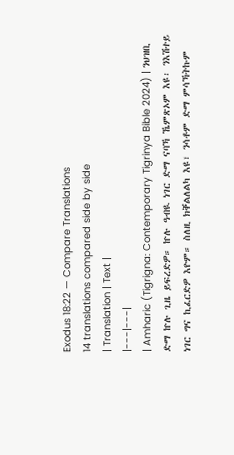Exodus 18:22 — Compare Translations
14 translations compared side by side
| Translation | Text |
|---|---|
| Amharic (Tigrigna: Contemporary Tigrinya Bible 2024) | ንህዝቢ ድማ ኵሉ ጊዜ ይፍረድዎ። ኵሉ ዓብዪ ነገር ድማ ናባኻ ኼምጽኦም እዩ፡ ንእሽተይ ነገር ግና ኪፈርድዎ እዮም። ስለዚ ክቐልለልካ እዩ፣ ንሳቶም ድማ ምሳኻትኩም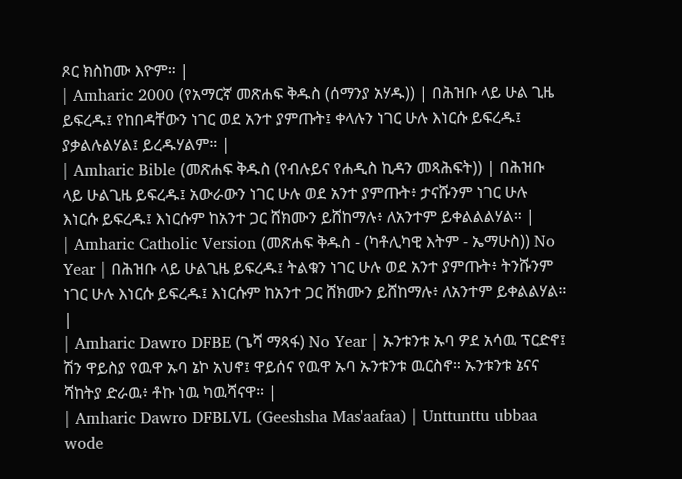ጾር ክስከሙ እዮም። |
| Amharic 2000 (የአማርኛ መጽሐፍ ቅዱስ (ሰማንያ አሃዱ)) | በሕዝቡ ላይ ሁል ጊዜ ይፍረዱ፤ የከበዳቸውን ነገር ወደ አንተ ያምጡት፤ ቀላሉን ነገር ሁሉ እነርሱ ይፍረዱ፤ ያቃልሉልሃል፤ ይረዱሃልም። |
| Amharic Bible (መጽሐፍ ቅዱስ (የብሉይና የሐዲስ ኪዳን መጻሕፍት)) | በሕዝቡ ላይ ሁልጊዜ ይፍረዱ፤ አውራውን ነገር ሁሉ ወደ አንተ ያምጡት፥ ታናሹንም ነገር ሁሉ እነርሱ ይፍረዱ፤ እነርሱም ከአንተ ጋር ሸክሙን ይሸከማሉ፥ ለአንተም ይቀልልልሃል። |
| Amharic Catholic Version (መጽሐፍ ቅዱስ - (ካቶሊካዊ እትም - ኤማሁስ)) No Year | በሕዝቡ ላይ ሁልጊዜ ይፍረዱ፤ ትልቁን ነገር ሁሉ ወደ አንተ ያምጡት፥ ትንሹንም ነገር ሁሉ እነርሱ ይፍረዱ፤ እነርሱም ከአንተ ጋር ሸክሙን ይሸከማሉ፥ ለአንተም ይቀልልሃል። |
| Amharic Dawro DFBE (ጌሻ ማጻፋ) No Year | ኡንቱንቱ ኡባ ዎደ አሳዉ ፕርድኖ፤ ሽን ዋይስያ የዉዋ ኡባ ኔኮ አህኖ፤ ዋይሰና የዉዋ ኡባ ኡንቱንቱ ዉርስኖ። ኡንቱንቱ ኔናና ሻከትያ ድራዉ፥ ቶኩ ነዉ ካዉሻናዋ። |
| Amharic Dawro DFBLVL (Geeshsha Mas'aafaa) | Unttunttu ubbaa wode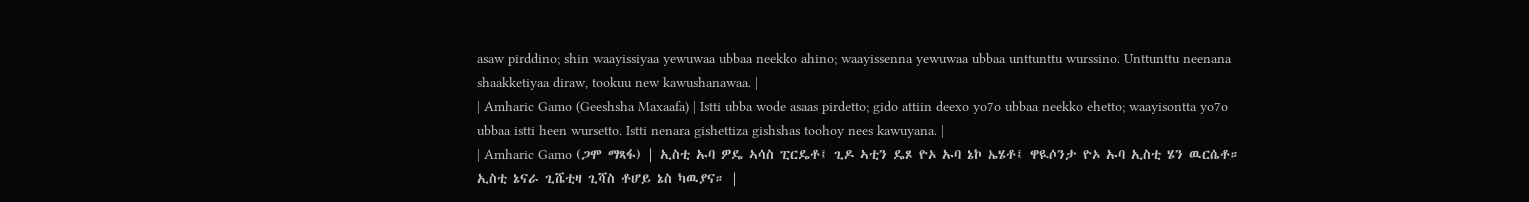asaw pirddino; shin waayissiyaa yewuwaa ubbaa neekko ahino; waayissenna yewuwaa ubbaa unttunttu wurssino. Unttunttu neenana shaakketiyaa diraw, tookuu new kawushanawaa. |
| Amharic Gamo (Geeshsha Maxaafa) | Istti ubba wode asaas pirdetto; gido attiin deexo yo7o ubbaa neekko ehetto; waayisontta yo7o ubbaa istti heen wursetto. Istti nenara gishettiza gishshas toohoy nees kawuyana. |
| Amharic Gamo (ጋሞ ማጻፋ) | ኢስቲ ኡባ ዎዴ ኣሳስ ፒርዴቶ፤ ጊዶ ኣቲን ዴጾ ዮኦ ኡባ ኔኮ ኤሄቶ፤ ዋዪሶንታ ዮኦ ኡባ ኢስቲ ሄን ዉርሴቶ። ኢስቲ ኔናራ ጊሼቲዛ ጊሻስ ቶሆይ ኔስ ካዉያና። |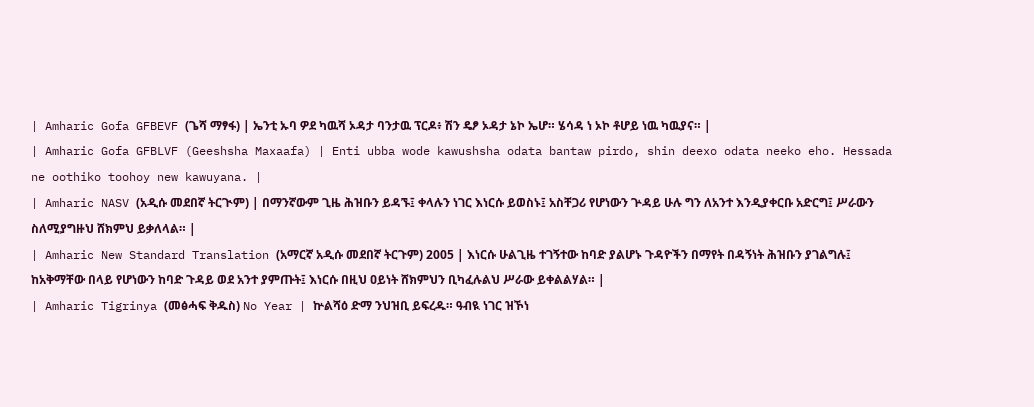| Amharic Gofa GFBEVF (ጌሻ ማፃፋ) | ኤንቲ ኡባ ዎደ ካዉሻ ኦዳታ ባንታዉ ፕርዶ፥ ሽን ዴፆ ኦዳታ ኔኮ ኤሆ። ሄሳዳ ነ ኦኮ ቶሆይ ነዉ ካዉያና። |
| Amharic Gofa GFBLVF (Geeshsha Maxaafa) | Enti ubba wode kawushsha odata bantaw pirdo, shin deexo odata neeko eho. Hessada ne oothiko toohoy new kawuyana. |
| Amharic NASV (አዲሱ መደበኛ ትርጒም) | በማንኛውም ጊዜ ሕዝቡን ይዳኙ፤ ቀላሉን ነገር እነርሱ ይወስኑ፤ አስቸጋሪ የሆነውን ጕዳይ ሁሉ ግን ለአንተ እንዲያቀርቡ አድርግ፤ ሥራውን ስለሚያግዙህ ሸክምህ ይቃለላል። |
| Amharic New Standard Translation (አማርኛ አዲሱ መደበኛ ትርጉም) 2005 | እነርሱ ሁልጊዜ ተገኝተው ከባድ ያልሆኑ ጉዳዮችን በማየት በዳኝነት ሕዝቡን ያገልግሉ፤ ከአቅማቸው በላይ የሆነውን ከባድ ጉዳይ ወደ አንተ ያምጡት፤ እነርሱ በዚህ ዐይነት ሸክምህን ቢካፈሉልህ ሥራው ይቀልልሃል። |
| Amharic Tigrinya (መፅሓፍ ቅዱስ) No Year | ኵልሻዕ ድማ ንህዝቢ ይፍረዱ። ዓብዪ ነገር ዝኾነ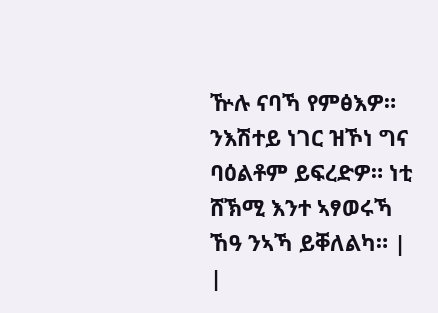ዅሉ ናባኻ የምፅእዎ። ንእሽተይ ነገር ዝኾነ ግና ባዕልቶም ይፍረድዎ። ነቲ ሸኽሚ እንተ ኣፃወሩኻ ኸዓ ንኣኻ ይቐለልካ። |
|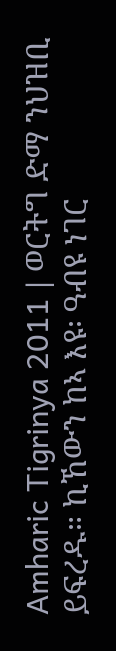Amharic Tigrinya 2011 | ወርትግ ድማ ንህዝቢ ይፍረዱ። ኪኸውን ከኣ እዩ፡ ዓብዩ ነገር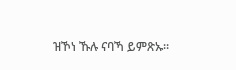ዝኾነ ኹሉ ናባኻ ይምጽኡ።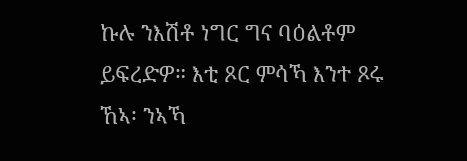ኩሉ ንእሽቶ ነግር ግና ባዕልቶም ይፍረድዎ። እቲ ጾር ምሳኻ እንተ ጾሩ ኸኣ፡ ንኣኻ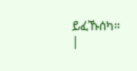ይፈኹሰካ። |